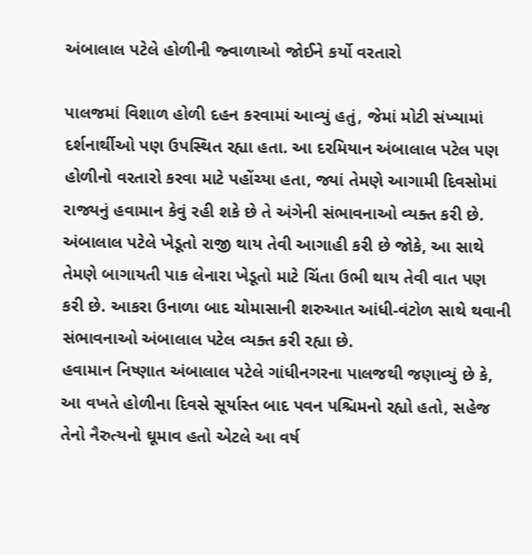અંબાલાલ પટેલે હોળીની જ્વાળાઓ જોઈને કર્યો વરતારો

પાલજમાં વિશાળ હોળી દહન કરવામાં આવ્યું હતું, જેમાં મોટી સંખ્યામાં દર્શનાર્થીઓ પણ ઉપસ્થિત રહ્યા હતા. આ દરમિયાન અંબાલાલ પટેલ પણ હોળીનો વરતારો કરવા માટે પહોંચ્યા હતા, જ્યાં તેમણે આગામી દિવસોમાં રાજ્યનું હવામાન કેવું રહી શકે છે તે અંગેની સંભાવનાઓ વ્યક્ત કરી છે. અંબાલાલ પટેલે ખેડૂતો રાજી થાય તેવી આગાહી કરી છે જોકે, આ સાથે તેમણે બાગાયતી પાક લેનારા ખેડૂતો માટે ચિંતા ઉભી થાય તેવી વાત પણ કરી છે. આકરા ઉનાળા બાદ ચોમાસાની શરુઆત આંધી-વંટોળ સાથે થવાની સંભાવનાઓ અંબાલાલ પટેલ વ્યક્ત કરી રહ્યા છે.
હવામાન નિષ્ણાત અંબાલાલ પટેલે ગાંધીનગરના પાલજથી જણાવ્યું છે કે, આ વખતે હોળીના દિવસે સૂર્યાસ્ત બાદ પવન પશ્ચિમનો રહ્યો હતો, સહેજ તેનો નૈરુત્યનો ઘૂમાવ હતો એટલે આ વર્ષ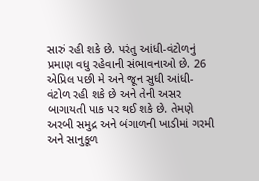સારું રહી શકે છે. પરંતુ આંધી-વંટોળનું પ્રમાણ વધુ રહેવાની સંભાવનાઓ છે. 26 એપ્રિલ પછી મે અને જૂન સુધી આંધી-વંટોળ રહી શકે છે અને તેની અસર બાગાયતી પાક પર થઈ શકે છે. તેમણે અરબી સમુદ્ર અને બંગાળની ખાડીમાં ગરમી અને સાનુકૂળ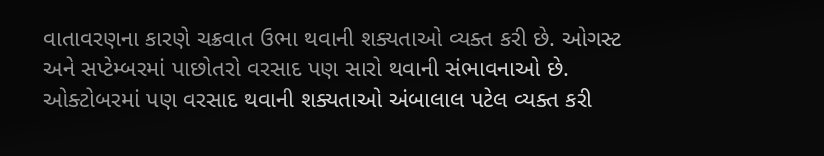વાતાવરણના કારણે ચક્રવાત ઉભા થવાની શક્યતાઓ વ્યક્ત કરી છે. ઓગસ્ટ અને સપ્ટેમ્બરમાં પાછોતરો વરસાદ પણ સારો થવાની સંભાવનાઓ છે. ઓક્ટોબરમાં પણ વરસાદ થવાની શક્યતાઓ અંબાલાલ પટેલ વ્યક્ત કરી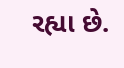રહ્યા છે.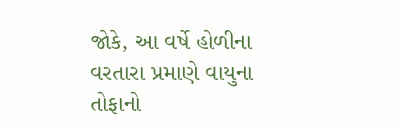જોકે, આ વર્ષે હોળીના વરતારા પ્રમાણે વાયુના તોફાનો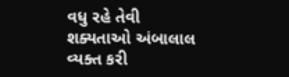વધુ રહે તેવી શક્યતાઓ અંબાલાલ વ્યક્ત કરી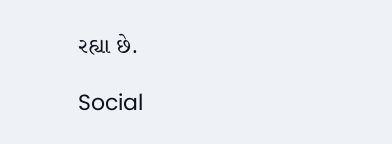રહ્યા છે.

Social